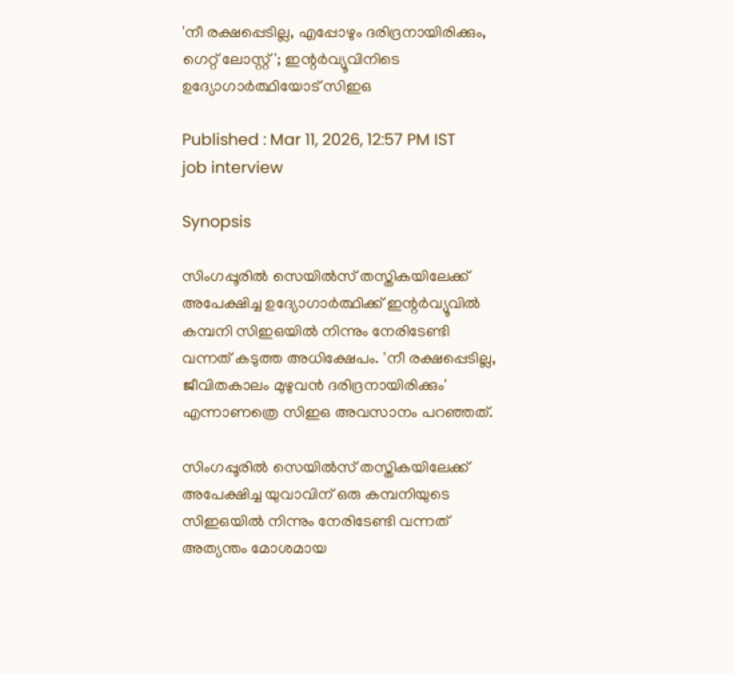'നീ രക്ഷപ്പെടില്ല, എപ്പോഴും ദരിദ്രനായിരിക്കും, ഗെറ്റ് ലോസ്റ്റ്'; ഇന്റർവ്യൂവിനിടെ ഉദ്യോഗാർത്ഥിയോട് സിഇഒ

Published : Mar 11, 2026, 12:57 PM IST
job interview

Synopsis

സിംഗപ്പൂരിൽ സെയിൽസ് തസ്തികയിലേക്ക് അപേക്ഷിച്ച ഉദ്യോഗാർത്ഥിക്ക് ഇന്റർവ്യൂവിൽ കമ്പനി സിഇഒയിൽ നിന്നും നേരിടേണ്ടി വന്നത് കടുത്ത അധിക്ഷേപം. 'നീ രക്ഷപ്പെടില്ല, ജീവിതകാലം മുഴുവൻ ദരിദ്രനായിരിക്കും' എന്നാണത്രെ സിഇഒ അവസാനം പറഞ്ഞത്.

സിംഗപ്പൂരിൽ സെയിൽസ് തസ്തികയിലേക്ക് അപേക്ഷിച്ച യുവാവിന് ഒരു കമ്പനിയുടെ സിഇഒയിൽ നിന്നും നേരിടേണ്ടി വന്നത് അത്യന്തം മോശമായ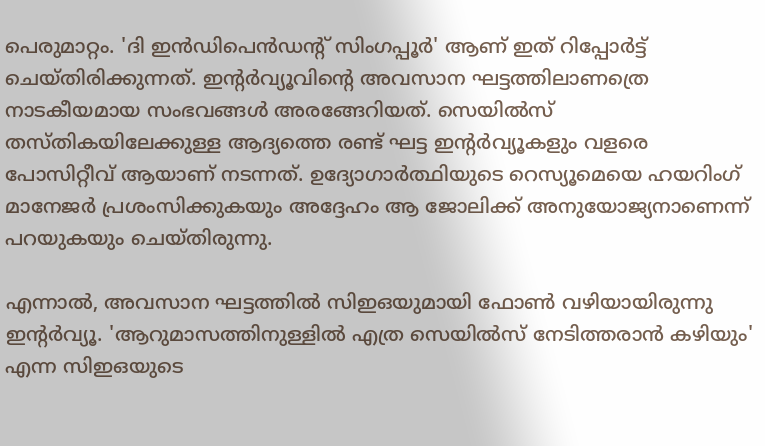പെരുമാറ്റം. 'ദി ഇൻഡിപെൻഡന്റ് സിംഗപ്പൂർ' ആണ് ഇത് റിപ്പോർട്ട് ചെയ്തിരിക്കുന്നത്. ഇന്റർവ്യൂവിന്റെ അവസാന ഘട്ടത്തിലാണത്രെ നാടകീയമായ സംഭവങ്ങൾ അരങ്ങേറിയത്. സെയിൽസ് തസ്തികയിലേക്കുള്ള ആദ്യത്തെ രണ്ട് ഘട്ട ഇന്റർവ്യൂകളും വളരെ പോസിറ്റീവ് ആയാണ് നടന്നത്. ഉദ്യോഗാർത്ഥിയുടെ റെസ്യൂമെയെ ഹയറിംഗ് മാനേജർ പ്രശംസിക്കുകയും അദ്ദേഹം ആ ജോലിക്ക് അനുയോജ്യനാണെന്ന് പറയുകയും ചെയ്തിരുന്നു.

എന്നാൽ, അവസാന ഘട്ടത്തിൽ സിഇഒയുമായി ഫോൺ വഴിയായിരുന്നു ഇന്റർവ്യൂ. 'ആറുമാസത്തിനുള്ളിൽ എത്ര സെയിൽസ് നേടിത്തരാൻ കഴിയും' എന്ന സിഇഒയുടെ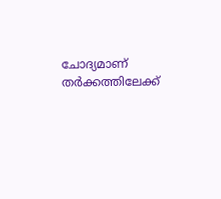ചോദ്യമാണ് തർക്കത്തിലേക്ക്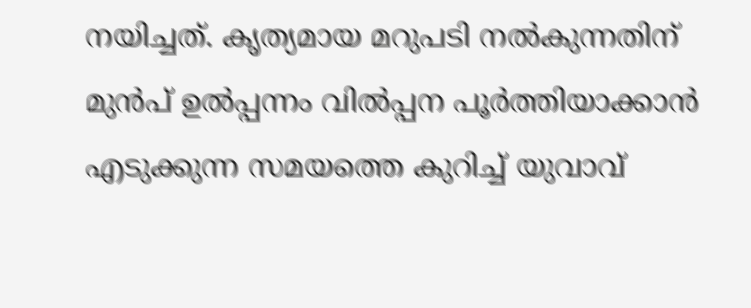നയിച്ചത്. കൃത്യമായ മറുപടി നൽകുന്നതിന് മുൻപ് ഉൽപ്പന്നം വിൽപ്പന പൂർത്തിയാക്കാൻ എടുക്കുന്ന സമയത്തെ കുറിച്ച് യുവാവ്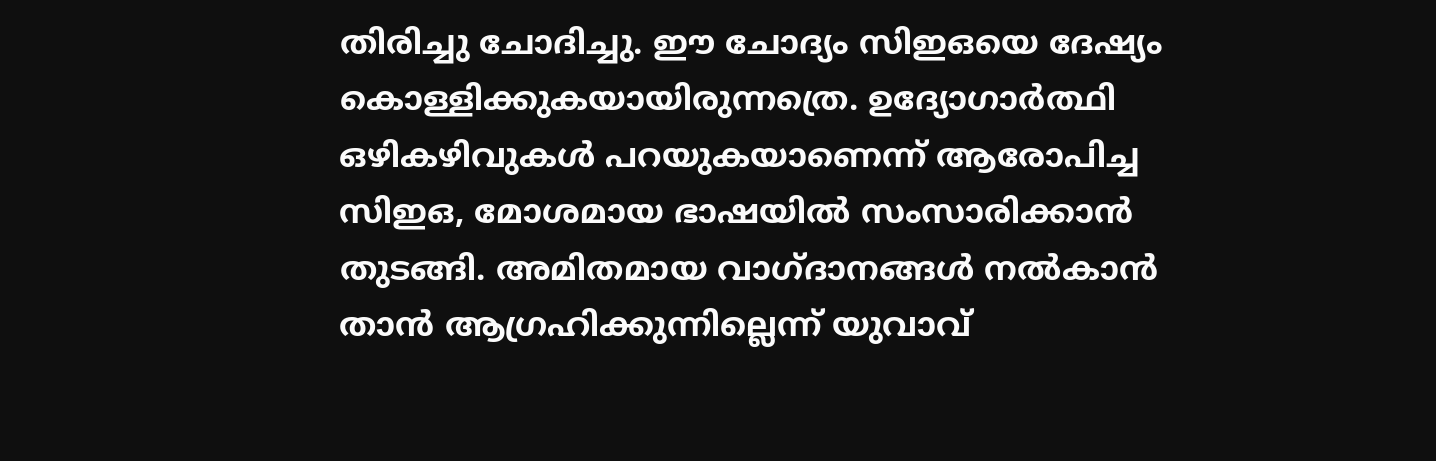തിരിച്ചു ചോദിച്ചു. ഈ ചോദ്യം സിഇഒയെ ദേഷ്യം കൊള്ളിക്കുകയായിരുന്നത്രെ. ഉദ്യോഗാർത്ഥി ഒഴികഴിവുകൾ പറയുകയാണെന്ന് ആരോപിച്ച സിഇഒ, മോശമായ ഭാഷയിൽ സംസാരിക്കാൻ തുടങ്ങി. അമിതമായ വാഗ്ദാനങ്ങൾ നൽകാൻ താൻ ആഗ്രഹിക്കുന്നില്ലെന്ന് യുവാവ്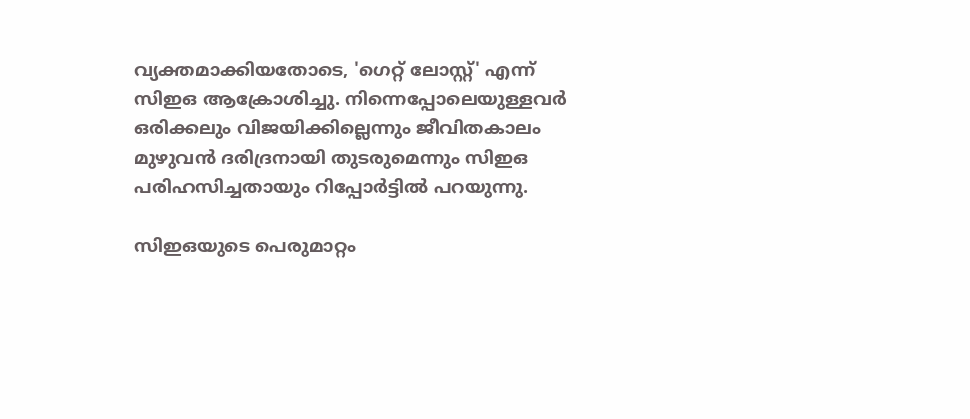വ്യക്തമാക്കിയതോടെ, 'ഗെറ്റ് ലോസ്റ്റ്' എന്ന് സിഇഒ ആക്രോശിച്ചു. നിന്നെപ്പോലെയുള്ളവർ ഒരിക്കലും വിജയിക്കില്ലെന്നും ജീവിതകാലം മുഴുവൻ ദരിദ്രനായി തുടരുമെന്നും സിഇഒ പരിഹസിച്ചതായും റിപ്പോർട്ടിൽ പറയുന്നു.

സിഇഒയുടെ പെരുമാറ്റം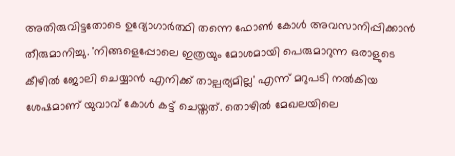അതിരുവിട്ടതോടെ ഉദ്യോഗാർത്ഥി തന്നെ ഫോൺ കോൾ അവസാനിപ്പിക്കാൻ തീരുമാനിച്ചു. 'നിങ്ങളെപ്പോലെ ഇത്രയും മോശമായി പെരുമാറുന്ന ഒരാളുടെ കീഴിൽ ജോലി ചെയ്യാൻ എനിക്ക് താല്പര്യമില്ല' എന്ന് മറുപടി നൽകിയ ശേഷമാണ് യുവാവ് കോൾ കട്ട് ചെയ്തത്. തൊഴിൽ മേഖലയിലെ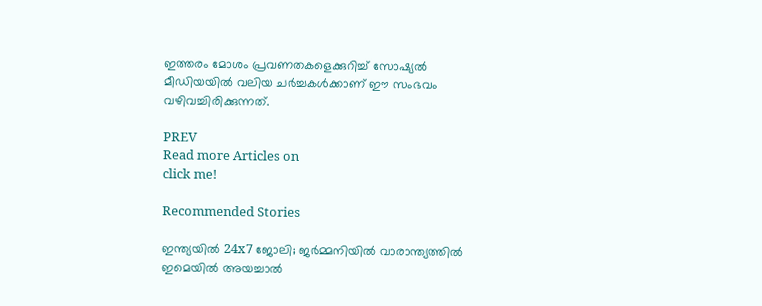ഇത്തരം മോശം പ്രവണതകളെക്കുറിച്ച് സോഷ്യൽ മീഡിയയിൽ വലിയ ചർച്ചകൾക്കാണ് ഈ സംഭവം വഴിവച്ചിരിക്കുന്നത്.

PREV
Read more Articles on
click me!

Recommended Stories

ഇന്ത്യയില്‍ 24x7 ജോലി; ജർമ്മനിയിൽ വാരാന്ത്യത്തിൽ ഇമെയിൽ അയച്ചാൽ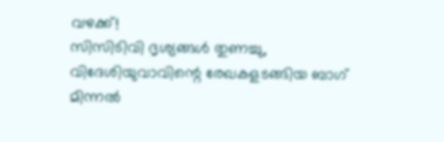വഴക്ക്!
സിസിടിവി ദൃശ്യങ്ങൾ തുണച്ചു, വിദേശിയുവാവിന്റെ രേഖകളടങ്ങിയ ബാഗ് മിന്നൽ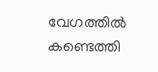വേഗത്തിൽ കണ്ടെത്തി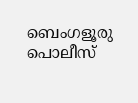ബെംഗളൂരു പൊലീസ്